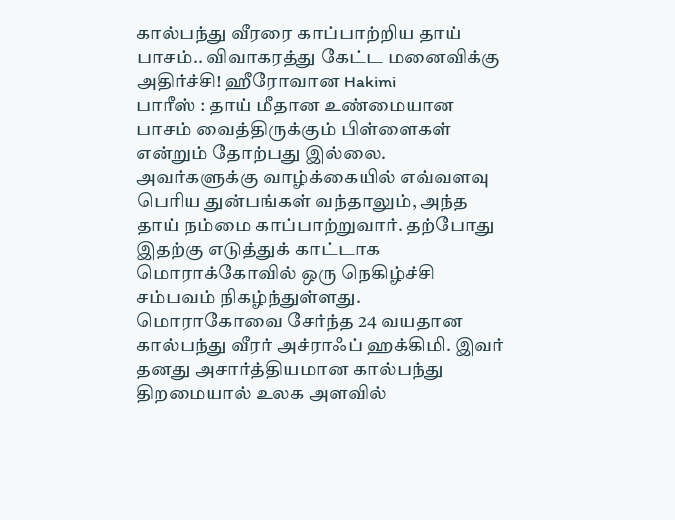கால்பந்து வீரரை காப்பாற்றிய தாய் பாசம்.. விவாகரத்து கேட்ட மனைவிக்கு அதிர்ச்சி! ஹீரோவான Hakimi
பாரீஸ் : தாய் மீதான உண்மையான பாசம் வைத்திருக்கும் பிள்ளைகள் என்றும் தோற்பது இல்லை. அவர்களுக்கு வாழ்க்கையில் எவ்வளவு பெரிய துன்பங்கள் வந்தாலும், அந்த தாய் நம்மை காப்பாற்றுவார். தற்போது இதற்கு எடுத்துக் காட்டாக மொராக்கோவில் ஒரு நெகிழ்ச்சி சம்பவம் நிகழ்ந்துள்ளது.
மொராகோவை சேர்ந்த 24 வயதான கால்பந்து வீரர் அச்ராஃப் ஹக்கிமி. இவர் தனது அசார்த்தியமான கால்பந்து திறமையால் உலக அளவில்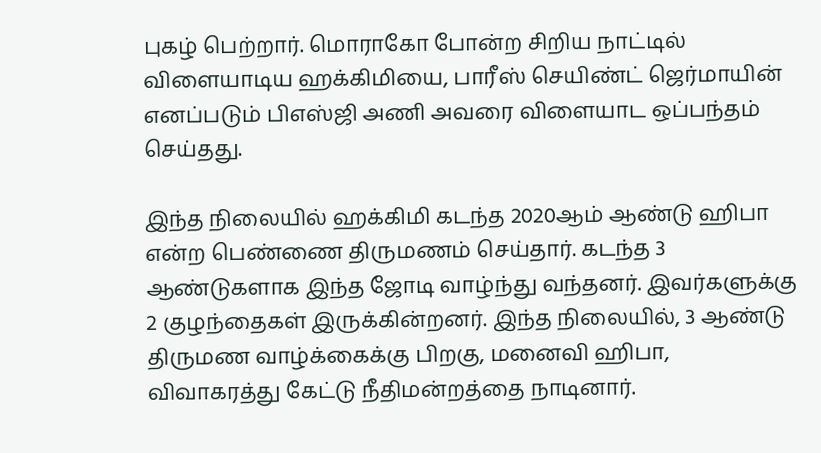புகழ் பெற்றார். மொராகோ போன்ற சிறிய நாட்டில் விளையாடிய ஹக்கிமியை, பாரீஸ் செயிண்ட் ஜெர்மாயின் எனப்படும் பிஎஸ்ஜி அணி அவரை விளையாட ஒப்பந்தம் செய்தது.

இந்த நிலையில் ஹக்கிமி கடந்த 2020ஆம் ஆண்டு ஹிபா என்ற பெண்ணை திருமணம் செய்தார். கடந்த 3 ஆண்டுகளாக இந்த ஜோடி வாழ்ந்து வந்தனர். இவர்களுக்கு 2 குழந்தைகள் இருக்கின்றனர். இந்த நிலையில், 3 ஆண்டு திருமண வாழ்க்கைக்கு பிறகு, மனைவி ஹிபா, விவாகரத்து கேட்டு நீதிமன்றத்தை நாடினார்.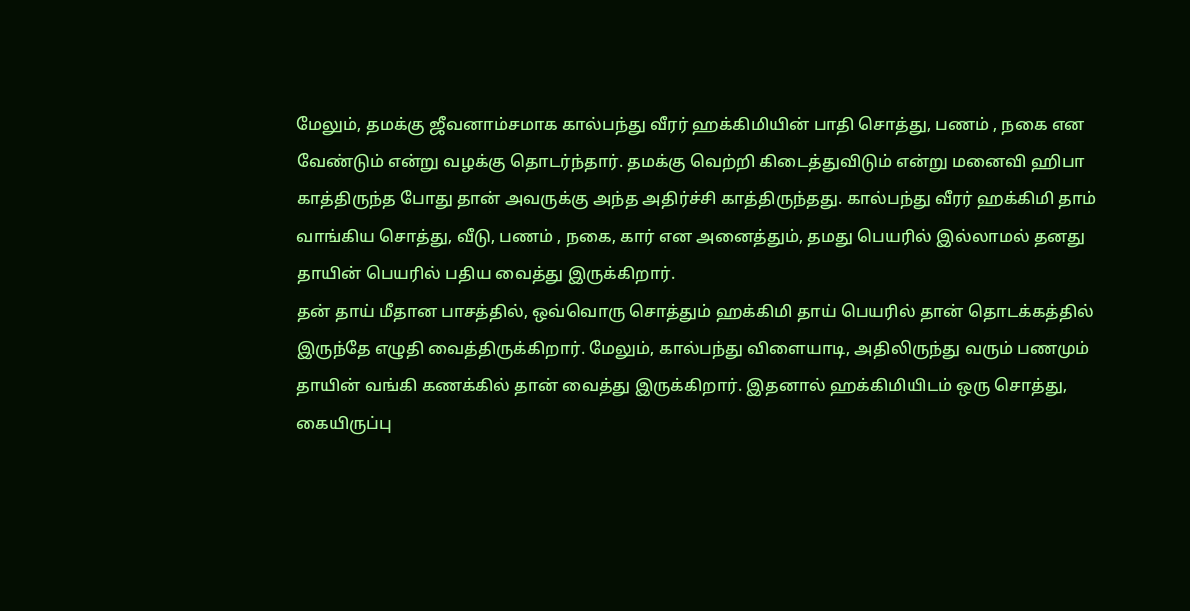மேலும், தமக்கு ஜீவனாம்சமாக கால்பந்து வீரர் ஹக்கிமியின் பாதி சொத்து, பணம் , நகை என வேண்டும் என்று வழக்கு தொடர்ந்தார். தமக்கு வெற்றி கிடைத்துவிடும் என்று மனைவி ஹிபா காத்திருந்த போது தான் அவருக்கு அந்த அதிர்ச்சி காத்திருந்தது. கால்பந்து வீரர் ஹக்கிமி தாம் வாங்கிய சொத்து, வீடு, பணம் , நகை, கார் என அனைத்தும், தமது பெயரில் இல்லாமல் தனது தாயின் பெயரில் பதிய வைத்து இருக்கிறார்.
தன் தாய் மீதான பாசத்தில், ஒவ்வொரு சொத்தும் ஹக்கிமி தாய் பெயரில் தான் தொடக்கத்தில் இருந்தே எழுதி வைத்திருக்கிறார். மேலும், கால்பந்து விளையாடி, அதிலிருந்து வரும் பணமும் தாயின் வங்கி கணக்கில் தான் வைத்து இருக்கிறார். இதனால் ஹக்கிமியிடம் ஒரு சொத்து, கையிருப்பு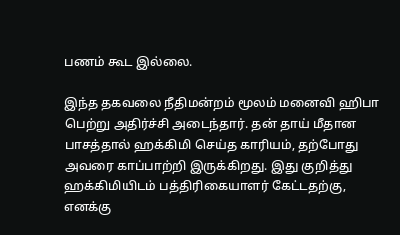பணம் கூட இல்லை.

இந்த தகவலை நீதிமன்றம் மூலம் மனைவி ஹிபா பெற்று அதிர்ச்சி அடைந்தார். தன் தாய் மீதான பாசத்தால் ஹக்கிமி செய்த காரியம், தற்போது அவரை காப்பாற்றி இருக்கிறது. இது குறித்து ஹக்கிமியிடம் பத்திரிகையாளர் கேட்டதற்கு, எனக்கு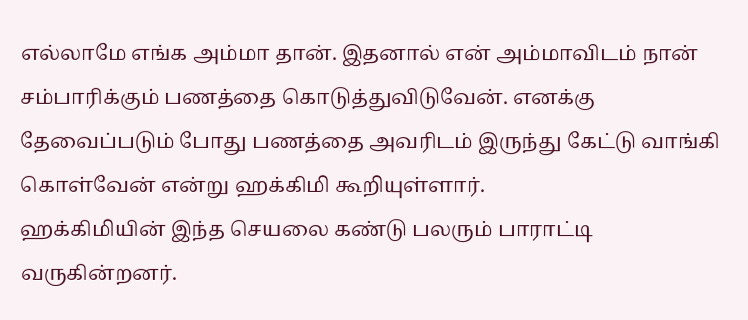எல்லாமே எங்க அம்மா தான். இதனால் என் அம்மாவிடம் நான் சம்பாரிக்கும் பணத்தை கொடுத்துவிடுவேன். எனக்கு தேவைப்படும் போது பணத்தை அவரிடம் இருந்து கேட்டு வாங்கி கொள்வேன் என்று ஹக்கிமி கூறியுள்ளார்.
ஹக்கிமியின் இந்த செயலை கண்டு பலரும் பாராட்டி வருகின்றனர்.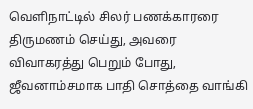வெளிநாட்டில் சிலர் பணக்காரரை திருமணம் செய்து, அவரை விவாகரத்து பெறும் போது, ஜீவனாம்சமாக பாதி சொத்தை வாங்கி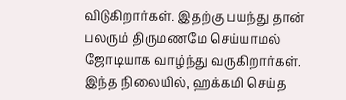விடுகிறார்கள். இதற்கு பயந்து தான் பலரும் திருமணமே செய்யாமல் ஜோடியாக வாழ்ந்து வருகிறார்கள். இந்த நிலையில், ஹக்கமி செய்த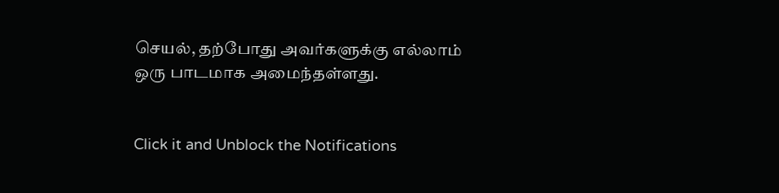செயல், தற்போது அவர்களுக்கு எல்லாம் ஒரு பாடமாக அமைந்தள்ளது.


Click it and Unblock the Notifications